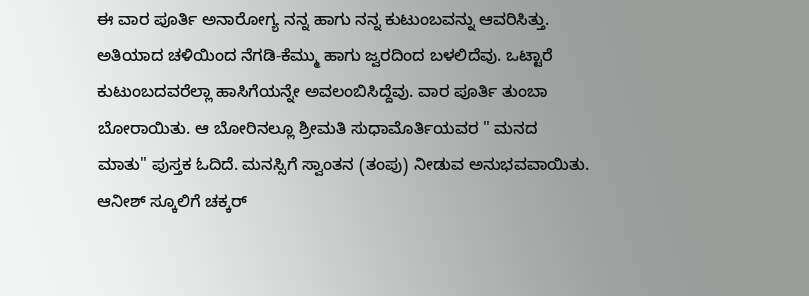ಈ ವಾರ ಪೂರ್ತಿ ಅನಾರೋಗ್ಯ ನನ್ನ ಹಾಗು ನನ್ನ ಕುಟುಂಬವನ್ನು ಆವರಿಸಿತ್ತು. ಅತಿಯಾದ ಚಳಿಯಿಂದ ನೆಗಡಿ-ಕೆಮ್ಮು ಹಾಗು ಜ್ವರದಿಂದ ಬಳಲಿದೆವು. ಒಟ್ಟಾರೆ ಕುಟುಂಬದವರೆಲ್ಲಾ ಹಾಸಿಗೆಯನ್ನೇ ಅವಲಂಬಿಸಿದ್ದೆವು. ವಾರ ಪೂರ್ತಿ ತುಂಬಾ ಬೋರಾಯಿತು. ಆ ಬೋರಿನಲ್ಲೂ ಶ್ರೀಮತಿ ಸುಧಾಮೊರ್ತಿಯವರ " ಮನದ ಮಾತು" ಪುಸ್ತಕ ಓದಿದೆ. ಮನಸ್ಸಿಗೆ ಸ್ವಾಂತನ (ತಂಪು) ನೀಡುವ ಅನುಭವವಾಯಿತು.
ಆನೀಶ್ ಸ್ಕೂಲಿಗೆ ಚಕ್ಕರ್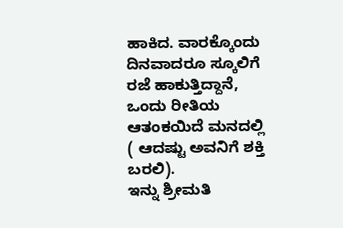ಹಾಕಿದ. ವಾರಕ್ಕೊಂದು ದಿನವಾದರೂ ಸ್ಕೂಲಿಗೆ ರಜೆ ಹಾಕುತ್ತಿದ್ದಾನೆ, ಒಂದು ರೀತಿಯ ಆತಂಕಯಿದೆ ಮನದಲ್ಲಿ ( ಆದಷ್ಟು ಅವನಿಗೆ ಶಕ್ತಿ ಬರಲಿ).
ಇನ್ನು ಶ್ರೀಮತಿ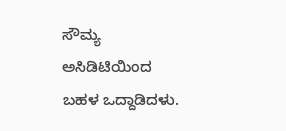ಸೌಮ್ಯ ಅಸಿಡಿಟಿಯಿಂದ ಬಹಳ ಒದ್ದಾಡಿದಳು.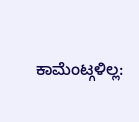ಕಾಮೆಂಟ್ಗಳಿಲ್ಲ: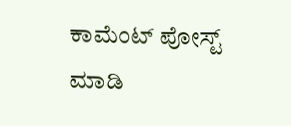ಕಾಮೆಂಟ್ ಪೋಸ್ಟ್ ಮಾಡಿ